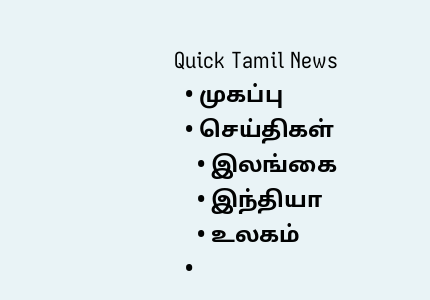Quick Tamil News
  • முகப்பு
  • செய்திகள்
    • இலங்கை
    • இந்தியா
    • உலகம்
  •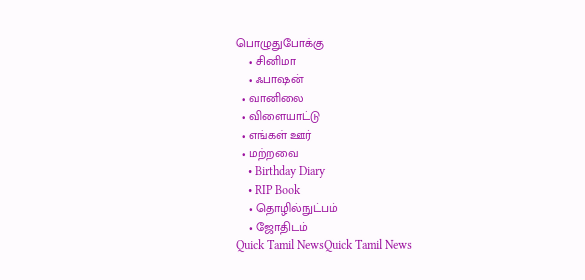பொழுதுபோக்கு
    • சினிமா
    • ஃபாஷன்
  • வானிலை
  • விளையாட்டு
  • எங்கள் ஊர்
  • மற்றவை
    • Birthday Diary
    • RIP Book
    • தொழில்நுட்பம்
    • ஜோதிடம்
Quick Tamil NewsQuick Tamil News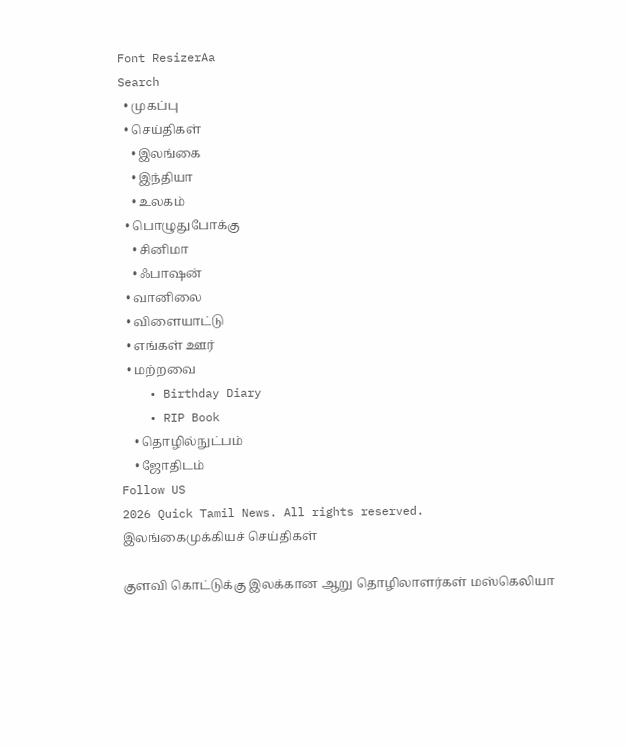Font ResizerAa
Search
  • முகப்பு
  • செய்திகள்
    • இலங்கை
    • இந்தியா
    • உலகம்
  • பொழுதுபோக்கு
    • சினிமா
    • ஃபாஷன்
  • வானிலை
  • விளையாட்டு
  • எங்கள் ஊர்
  • மற்றவை
    • Birthday Diary
    • RIP Book
    • தொழில்நுட்பம்
    • ஜோதிடம்
Follow US
2026 Quick Tamil News. All rights reserved.
இலங்கைமுக்கியச் செய்திகள்

குளவி கொட்டுக்கு இலக்கான ஆறு தொழிலாளர்கள் மஸ்கெலியா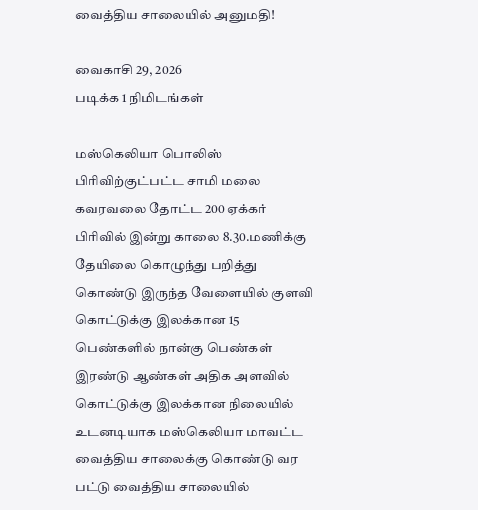வைத்திய சாலையில் அனுமதி!

வைகாசி 29, 2026
படிக்க 1 நிமிடங்கள்

மஸ்கெலியா பொலிஸ் பிரிவிற்குட்பட்ட சாமி மலை கவரவலை தோட்ட 200 ஏக்கர் பிரிவில் இன்று காலை 8.30.மணிக்கு தேயிலை கொழுந்து பறித்து கொண்டு இருந்த வேளையில் குளவி கொட்டுக்கு இலக்கான 15 பெண்களில் நான்கு பெண்கள் இரண்டு ஆண்கள் அதிக அளவில் கொட்டுக்கு இலக்கான நிலையில் உடனடியாக மஸ்கெலியா மாவட்ட வைத்திய சாலைக்கு கொண்டு வர பட்டு வைத்திய சாலையில்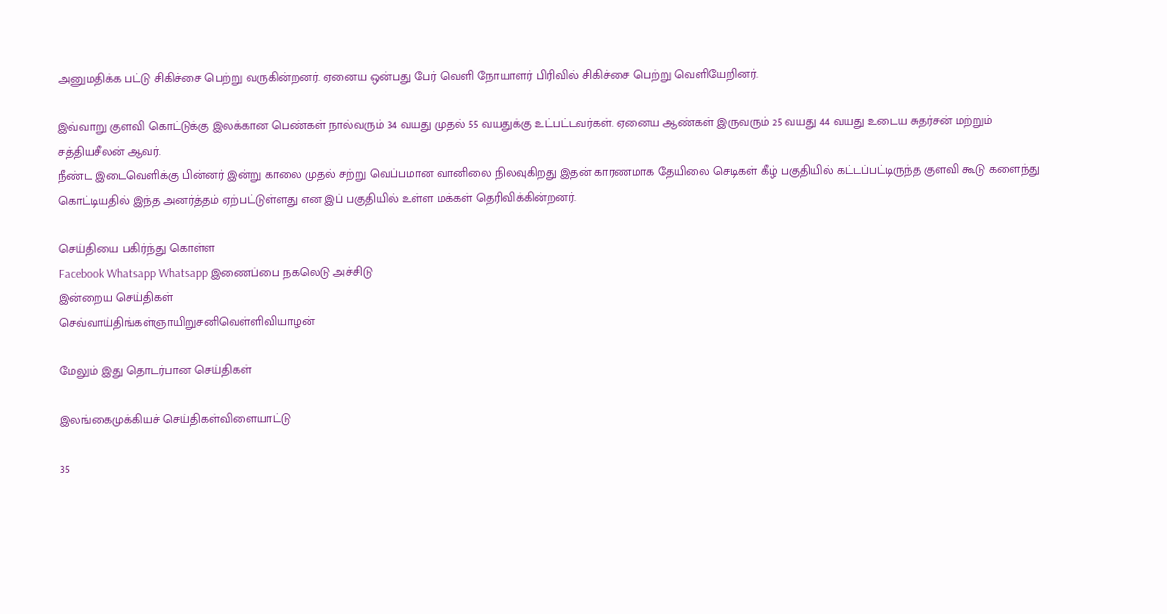அனுமதிக்க பட்டு சிகிச்சை பெற்று வருகின்றனர். ஏனைய ஒன்பது பேர் வெளி நோயாளர் பிரிவில் சிகிச்சை பெற்று வெளியேறினர்.

இவ்வாறு குளவி கொட்டுக்கு இலக்கான பெண்கள் நால்வரும் 34 வயது முதல் 55 வயதுக்கு உட்பட்டவர்கள். ஏனைய ஆண்கள் இருவரும் 25 வயது 44 வயது உடைய சுதர்சன் மற்றும் சத்தியசீலன் ஆவர்.
நீண்ட இடைவெளிக்கு பின்னர் இன்று காலை முதல் சற்று வெப்பமான வானிலை நிலவுகிறது இதன் காரணமாக தேயிலை செடிகள் கீழ் பகுதியில் கட்டப்பட்டிருந்த குளவி கூடு களைந்து கொட்டியதில் இந்த அனர்த்தம் ஏற்பட்டுள்ளது என இப் பகுதியில் உள்ள மக்கள் தெரிவிக்கின்றனர்.

செய்தியை பகிர்ந்து கொள்ள
Facebook Whatsapp Whatsapp இணைப்பை நகலெடு அச்சிடு
இன்றைய செய்திகள்
செவ்வாய்திங்கள்ஞாயிறுசனிவெள்ளிவியாழன்

மேலும் இது தொடர்பான செய்திகள்

இலங்கைமுக்கியச் செய்திகள்விளையாட்டு

35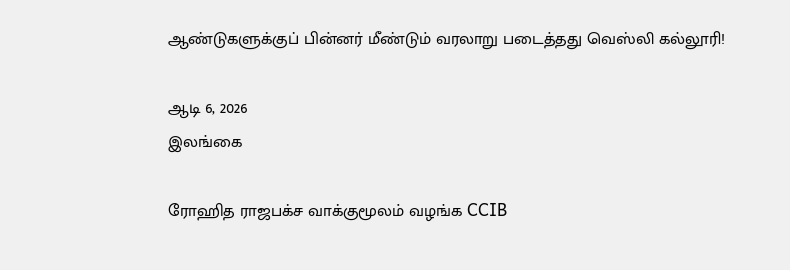ஆண்டுகளுக்குப் பின்னர் மீண்டும் வரலாறு படைத்தது வெஸ்லி கல்லூரி!

ஆடி 6, 2026
இலங்கை

ரோஹித ராஜபக்ச வாக்குமூலம் வழங்க CCIB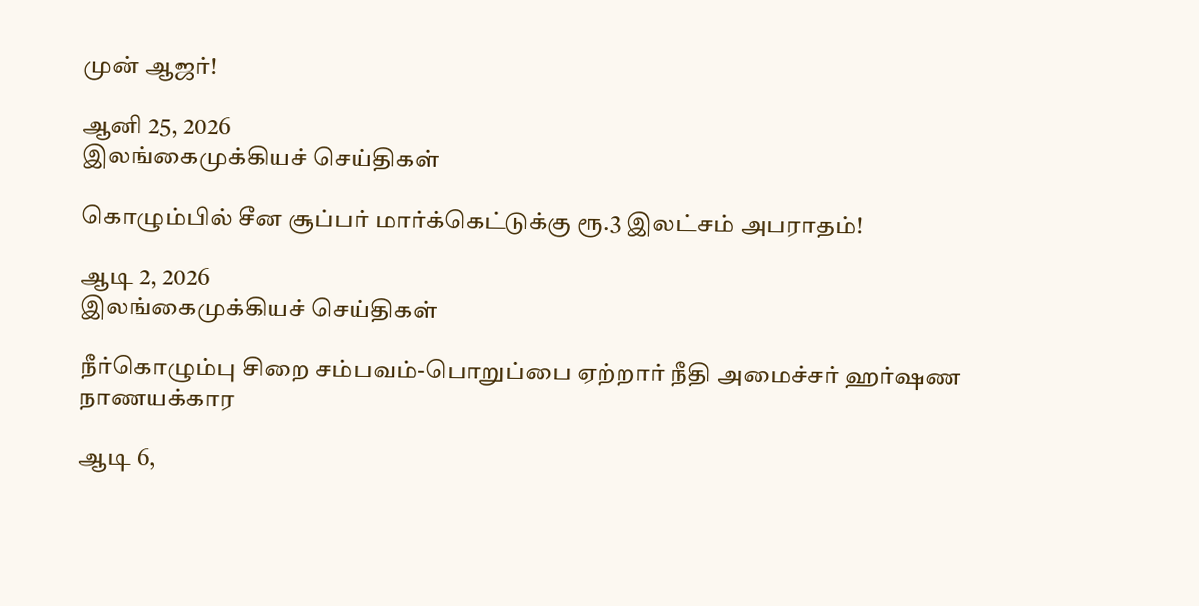முன் ஆஜர்!

ஆனி 25, 2026
இலங்கைமுக்கியச் செய்திகள்

கொழும்பில் சீன சூப்பர் மார்க்கெட்டுக்கு ரூ.3 இலட்சம் அபராதம்!

ஆடி 2, 2026
இலங்கைமுக்கியச் செய்திகள்

நீர்கொழும்பு சிறை சம்பவம்-பொறுப்பை ஏற்றார் நீதி அமைச்சர் ஹர்ஷண நாணயக்கார

ஆடி 6,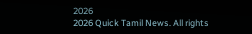2026
2026 Quick Tamil News. All rights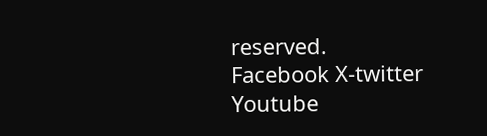reserved.
Facebook X-twitter Youtube